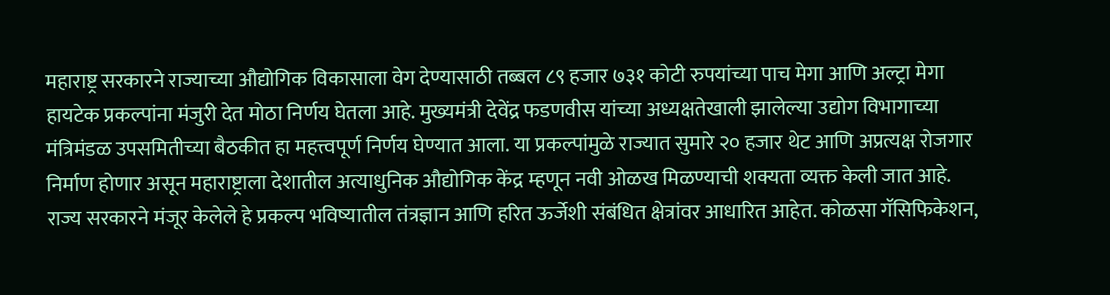महाराष्ट्र सरकारने राज्याच्या औद्योगिक विकासाला वेग देण्यासाठी तब्बल ८९ हजार ७३१ कोटी रुपयांच्या पाच मेगा आणि अल्ट्रा मेगा हायटेक प्रकल्पांना मंजुरी देत मोठा निर्णय घेतला आहे. मुख्यमंत्री देवेंद्र फडणवीस यांच्या अध्यक्षतेखाली झालेल्या उद्योग विभागाच्या मंत्रिमंडळ उपसमितीच्या बैठकीत हा महत्त्वपूर्ण निर्णय घेण्यात आला. या प्रकल्पांमुळे राज्यात सुमारे २० हजार थेट आणि अप्रत्यक्ष रोजगार निर्माण होणार असून महाराष्ट्राला देशातील अत्याधुनिक औद्योगिक केंद्र म्हणून नवी ओळख मिळण्याची शक्यता व्यक्त केली जात आहे.
राज्य सरकारने मंजूर केलेले हे प्रकल्प भविष्यातील तंत्रज्ञान आणि हरित ऊर्जेशी संबंधित क्षेत्रांवर आधारित आहेत. कोळसा गॅसिफिकेशन,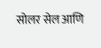सोलर सेल आणि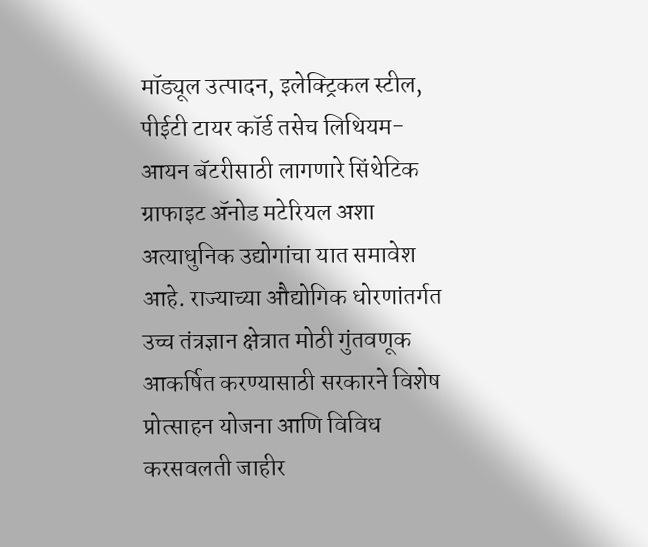मॉड्यूल उत्पादन, इलेक्ट्रिकल स्टील, पीईटी टायर कॉर्ड तसेच लिथियम-आयन बॅटरीसाठी लागणारे सिंथेटिक ग्राफाइट ॲनोड मटेरियल अशा अत्याधुनिक उद्योगांचा यात समावेश आहे. राज्याच्या औद्योगिक धोरणांतर्गत उच्च तंत्रज्ञान क्षेत्रात मोठी गुंतवणूक आकर्षित करण्यासाठी सरकारने विशेष प्रोत्साहन योजना आणि विविध करसवलती जाहीर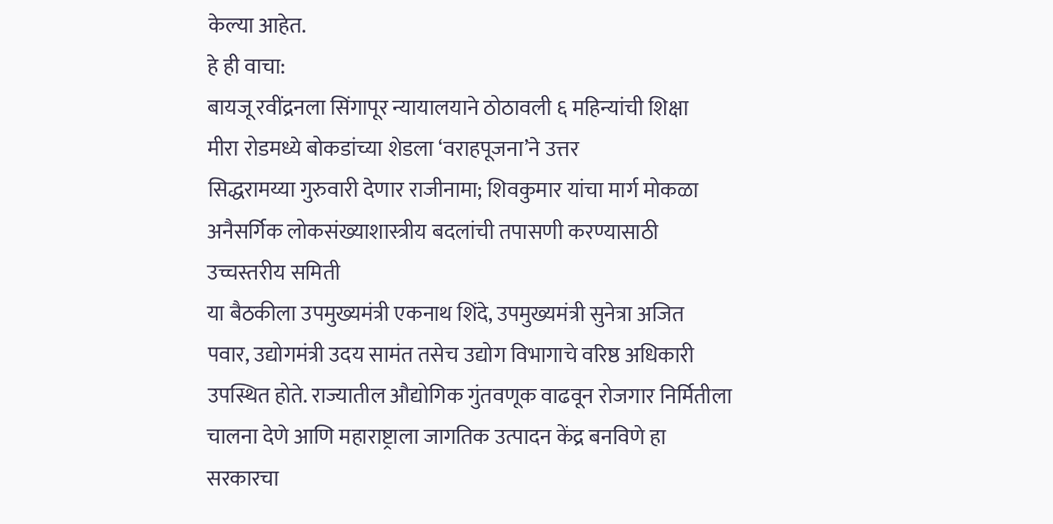केल्या आहेत.
हे ही वाचा:
बायजू रवींद्रनला सिंगापूर न्यायालयाने ठोठावली ६ महिन्यांची शिक्षा
मीरा रोडमध्ये बोकडांच्या शेडला ‘वराहपूजना’ने उत्तर
सिद्धरामय्या गुरुवारी देणार राजीनामा; शिवकुमार यांचा मार्ग मोकळा
अनैसर्गिक लोकसंख्याशास्त्रीय बदलांची तपासणी करण्यासाठी उच्चस्तरीय समिती
या बैठकीला उपमुख्यमंत्री एकनाथ शिंदे, उपमुख्यमंत्री सुनेत्रा अजित पवार, उद्योगमंत्री उदय सामंत तसेच उद्योग विभागाचे वरिष्ठ अधिकारी उपस्थित होते. राज्यातील औद्योगिक गुंतवणूक वाढवून रोजगार निर्मितीला चालना देणे आणि महाराष्ट्राला जागतिक उत्पादन केंद्र बनविणे हा सरकारचा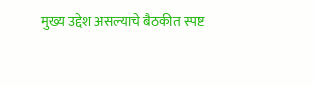मुख्य उद्देश असल्याचे बैठकीत स्पष्ट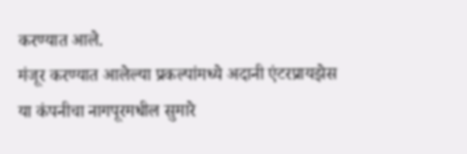करण्यात आले.
मंजूर करण्यात आलेल्या प्रकल्पांमध्ये अदानी एंटरप्रायझेस या कंपनीचा नागपूरमधील सुमारे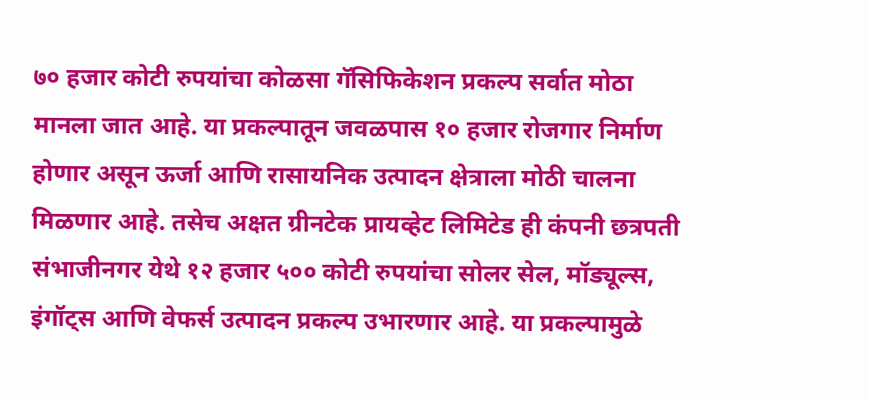७० हजार कोटी रुपयांचा कोळसा गॅसिफिकेशन प्रकल्प सर्वात मोठा मानला जात आहे. या प्रकल्पातून जवळपास १० हजार रोजगार निर्माण होणार असून ऊर्जा आणि रासायनिक उत्पादन क्षेत्राला मोठी चालना मिळणार आहे. तसेच अक्षत ग्रीनटेक प्रायव्हेट लिमिटेड ही कंपनी छत्रपती संभाजीनगर येथे १२ हजार ५०० कोटी रुपयांचा सोलर सेल, मॉड्यूल्स, इंगॉट्स आणि वेफर्स उत्पादन प्रकल्प उभारणार आहे. या प्रकल्पामुळे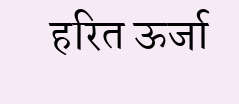हरित ऊर्जा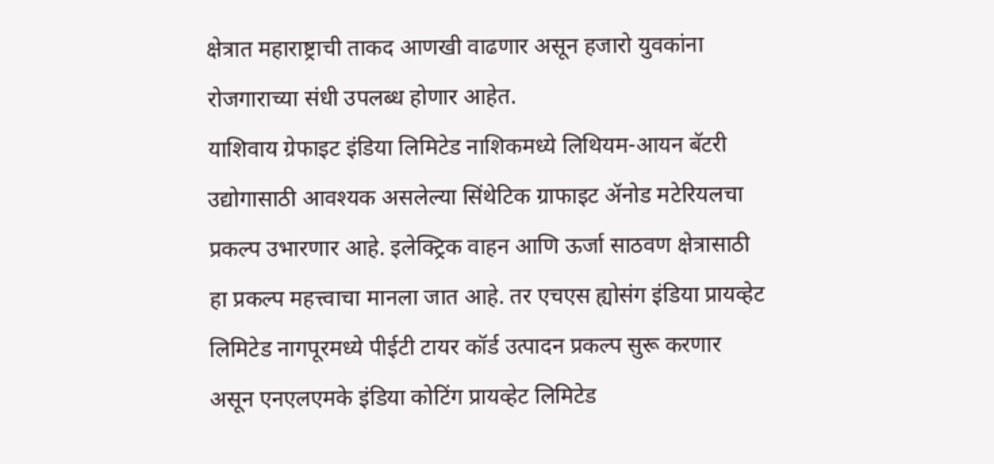क्षेत्रात महाराष्ट्राची ताकद आणखी वाढणार असून हजारो युवकांना रोजगाराच्या संधी उपलब्ध होणार आहेत.
याशिवाय ग्रेफाइट इंडिया लिमिटेड नाशिकमध्ये लिथियम-आयन बॅटरी उद्योगासाठी आवश्यक असलेल्या सिंथेटिक ग्राफाइट ॲनोड मटेरियलचा प्रकल्प उभारणार आहे. इलेक्ट्रिक वाहन आणि ऊर्जा साठवण क्षेत्रासाठी हा प्रकल्प महत्त्वाचा मानला जात आहे. तर एचएस ह्योसंग इंडिया प्रायव्हेट लिमिटेड नागपूरमध्ये पीईटी टायर कॉर्ड उत्पादन प्रकल्प सुरू करणार असून एनएलएमके इंडिया कोटिंग प्रायव्हेट लिमिटेड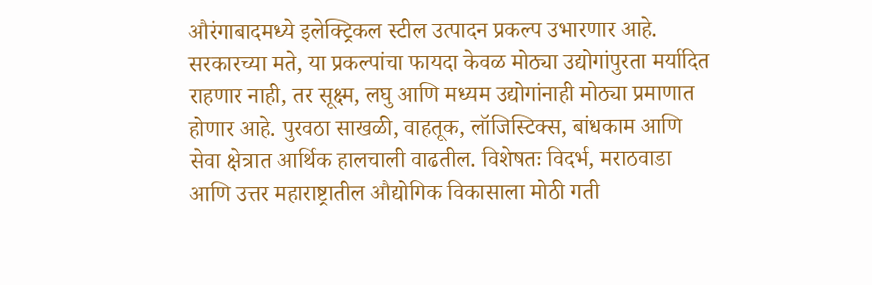औरंगाबादमध्ये इलेक्ट्रिकल स्टील उत्पादन प्रकल्प उभारणार आहे.
सरकारच्या मते, या प्रकल्पांचा फायदा केवळ मोठ्या उद्योगांपुरता मर्यादित राहणार नाही, तर सूक्ष्म, लघु आणि मध्यम उद्योगांनाही मोठ्या प्रमाणात होणार आहे. पुरवठा साखळी, वाहतूक, लॉजिस्टिक्स, बांधकाम आणि सेवा क्षेत्रात आर्थिक हालचाली वाढतील. विशेषतः विदर्भ, मराठवाडा आणि उत्तर महाराष्ट्रातील औद्योगिक विकासाला मोठी गती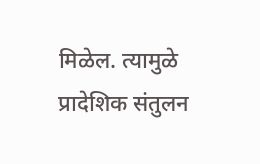मिळेल. त्यामुळे प्रादेशिक संतुलन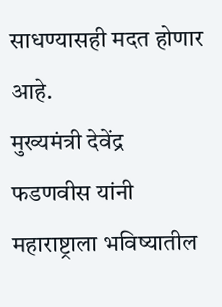साधण्यासही मदत होणार आहे.
मुख्यमंत्री देवेंद्र फडणवीस यांनी महाराष्ट्राला भविष्यातील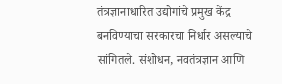तंत्रज्ञानाधारित उद्योगांचे प्रमुख केंद्र बनविण्याचा सरकारचा निर्धार असल्याचे सांगितले. संशोधन, नवतंत्रज्ञान आणि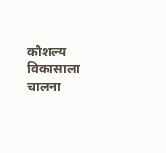कौशल्य विकासाला चालना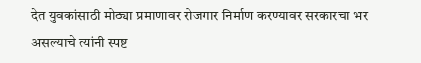देत युवकांसाठी मोठ्या प्रमाणावर रोजगार निर्माण करण्यावर सरकारचा भर असल्याचे त्यांनी स्पष्ट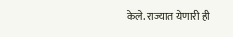केले. राज्यात येणारी ही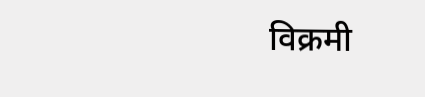विक्रमी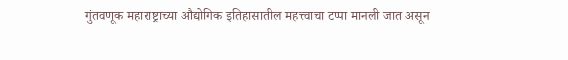गुंतवणूक महाराष्ट्राच्या औद्योगिक इतिहासातील महत्त्वाचा टप्पा मानली जात असून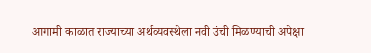आगामी काळात राज्याच्या अर्थव्यवस्थेला नवी उंची मिळण्याची अपेक्षा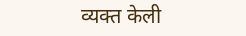व्यक्त केली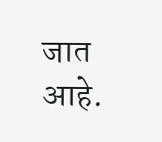जात आहे.